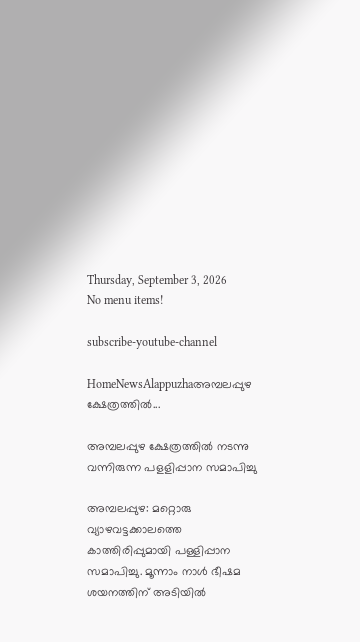Thursday, September 3, 2026
No menu items!

subscribe-youtube-channel

HomeNewsAlappuzhaഅമ്പലപ്പുഴ ക്ഷേത്രത്തിൽ...

അമ്പലപ്പുഴ ക്ഷേത്രത്തിൽ നടന്നു വന്നിരുന്ന പളളിപ്പാന സമാപിച്ചു

അമ്പലപ്പുഴ: മറ്റൊരു വ്യാഴവട്ടക്കാലത്തെ കാത്തിരിപ്പുമായി പള്ളിപ്പാന സമാപിച്ചു. മൂന്നാം നാൾ ഭീഷമ ശയനത്തിന് അടിയിൽ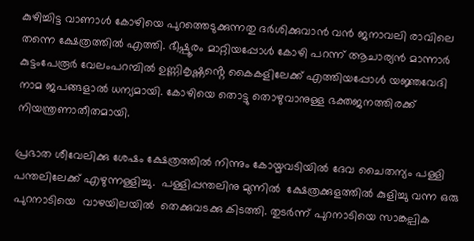കുഴിച്ചിട്ട വാണാൾ കോഴിയെ പുറത്തെടുക്കുന്നതു ദർശിക്കുവാൻ വൻ ജനാവലി രാവിലെ തന്നെ ക്ഷേത്രത്തിൽ എത്തി. ഭീഷ്പൂരം മാറ്റിയപ്പോൾ കോഴി പറന്ന് ആചാര്യൻ മാന്നാർ കുട്ടംപേരൂർ വേലംപറമ്പിൽ ഉണ്ണികൃഷ്ണൻ്റെ കൈകളിലേക്ക് എത്തിയപ്പോൾ യജ്ഞവേദി നാമ ജപങ്ങളാൽ ധന്യമായി. കോഴിയെ തൊട്ടു തൊഴുവാനുള്ള ഭക്തജനത്തിരക്ക് നിയന്ത്രണാതീതമായി.

പ്രഭാത ശീവേലിക്കു ശേഷം ക്ഷേത്രത്തിൽ നിന്നും കോയ്മവടിയിൽ ദേവ ചൈതന്യം പള്ളി പന്തലിലേക്ക് എഴുന്നള്ളിച്ചു.  പള്ളിപ്പന്തലിനു മുന്നിൽ  ക്ഷേത്രക്കുളത്തിൽ കുളിച്ചു വന്ന ഒരു പുറനാടിയെ  വാഴയിലയിൽ  തെക്കുവടക്കു കിടത്തി. തുടർന്ന് പുറനാടിയെ സാങ്കല്പിക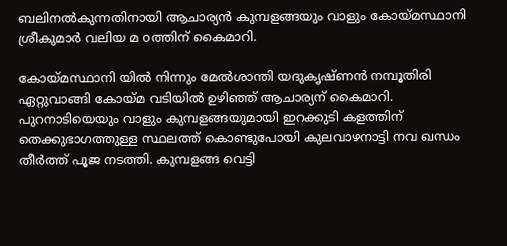ബലിനൽകുന്നതിനായി ആചാര്യൻ കുമ്പളങ്ങയും വാളും കോയ്മസ്ഥാനി ശ്രീകുമാർ വലിയ മ oത്തിന് കൈമാറി.

കോയ്മസ്ഥാനി യിൽ നിന്നും മേൽശാന്തി യദുകൃഷ്ണൻ നമ്പൂതിരി ഏറ്റുവാങ്ങി കോയ്മ വടിയിൽ ഉഴിഞ്ഞ് ആചാര്യന് കൈമാറി. പുറനാടിയെയും വാളും കുമ്പളങ്ങയുമായി ഇറക്കുടി കളത്തിന് തെക്കുഭാഗത്തുള്ള സ്ഥലത്ത് കൊണ്ടുപോയി കുലവാഴനാട്ടി നവ ഖന്ധം തീർത്ത് പൂജ നടത്തി. കുമ്പളങ്ങ വെട്ടി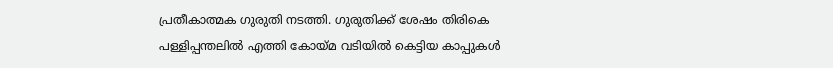പ്രതീകാത്മക ഗുരുതി നടത്തി. ഗുരുതിക്ക് ശേഷം തിരികെ പള്ളിപ്പന്തലിൽ എത്തി കോയ്മ വടിയിൽ കെട്ടിയ കാപ്പുകൾ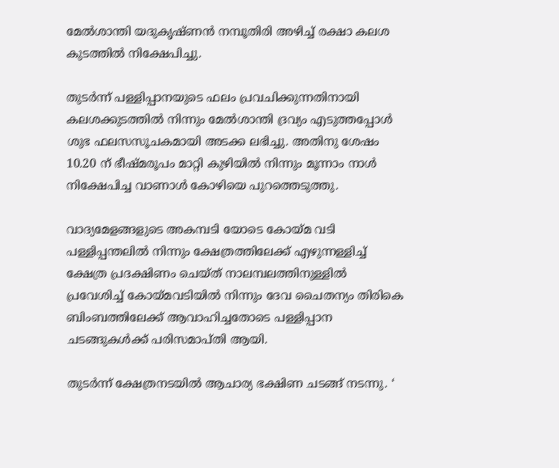മേൽശാന്തി യദുകൃഷ്ണൻ നമ്പൂതിരി അഴിച്ച് രക്ഷാ കലശ കുടത്തിൽ നിക്ഷേപിച്ചു.

തുടർന്ന് പള്ളിപ്പാനയുടെ ഫലം പ്രവചിക്കുന്നതിനായി കലശക്കുടത്തിൽ നിന്നും മേൽശാന്തി ദ്രവ്യം എടുത്തപ്പോൾ ശുഭ ഫലസസൂചകമായി അടക്ക ലഭിച്ചു. അതിനു ശേഷം 10.20 ന് ഭീഷ്മരൂപം മാറ്റി കുഴിയിൽ നിന്നും മൂന്നാം നാൾ നിക്ഷേപിച്ച വാണാൾ കോഴിയെ പുറത്തെടുത്തു.

വാദ്യമേളങ്ങളുടെ അകമ്പടി യോടെ കോയ്മ വടി പള്ളിപ്പന്തലിൽ നിന്നും ക്ഷേത്രത്തിലേക്ക് എഴുന്നള്ളിച്ച് ക്ഷേത്ര പ്രദക്ഷിണം ചെയ്ത് നാലമ്പലത്തിനുള്ളിൽ പ്രവേശിച്ച് കോയ്മവടിയിൽ നിന്നും ദേവ ചൈതന്യം തിരികെ ബിംബത്തിലേക്ക് ആവാഹിച്ചതോടെ പള്ളിപ്പാന ചടങ്ങുകൾക്ക് പരിസമാപ്തി ആയി.

തുടർന്ന് ക്ഷേത്രനടയിൽ ആചാര്യ ഭക്ഷിണ ചടങ്ങ് നടന്നു. ‘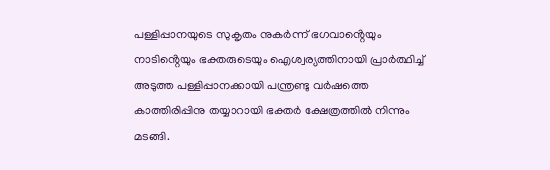പള്ളിപ്പാനയുടെ സുകൃതം നുകർന്ന് ഭഗവാൻ്റെയും നാടിൻ്റെയും ഭക്തരുടെയും ഐശ്വര്യത്തിനായി പ്രാർത്ഥിച്ച് അടുത്ത പള്ളിപ്പാനക്കായി പന്ത്രണ്ടു വർഷത്തെ കാത്തിരിപ്പിനു തയ്യാറായി ഭക്തർ ക്ഷേത്രത്തിൽ നിന്നും മടങ്ങി.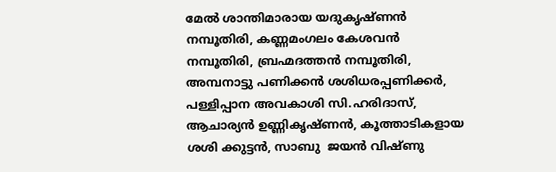മേൽ ശാന്തിമാരായ യദുകൃഷ്ണൻ നമ്പൂതിരി, കണ്ണമംഗലം കേശവൻ നമ്പൂതിരി, ബ്രഹ്മദത്തൻ നമ്പൂതിരി, അമ്പനാട്ടു പണിക്കൻ ശശിധരപ്പണിക്കർ, പള്ളിപ്പാന അവകാശി സി.ഹരിദാസ്, ആചാര്യൻ ഉണ്ണികൃഷ്ണൻ, കൂത്താടികളായ ശശി ക്കുട്ടൻ, സാബു  ജയൻ വിഷ്ണു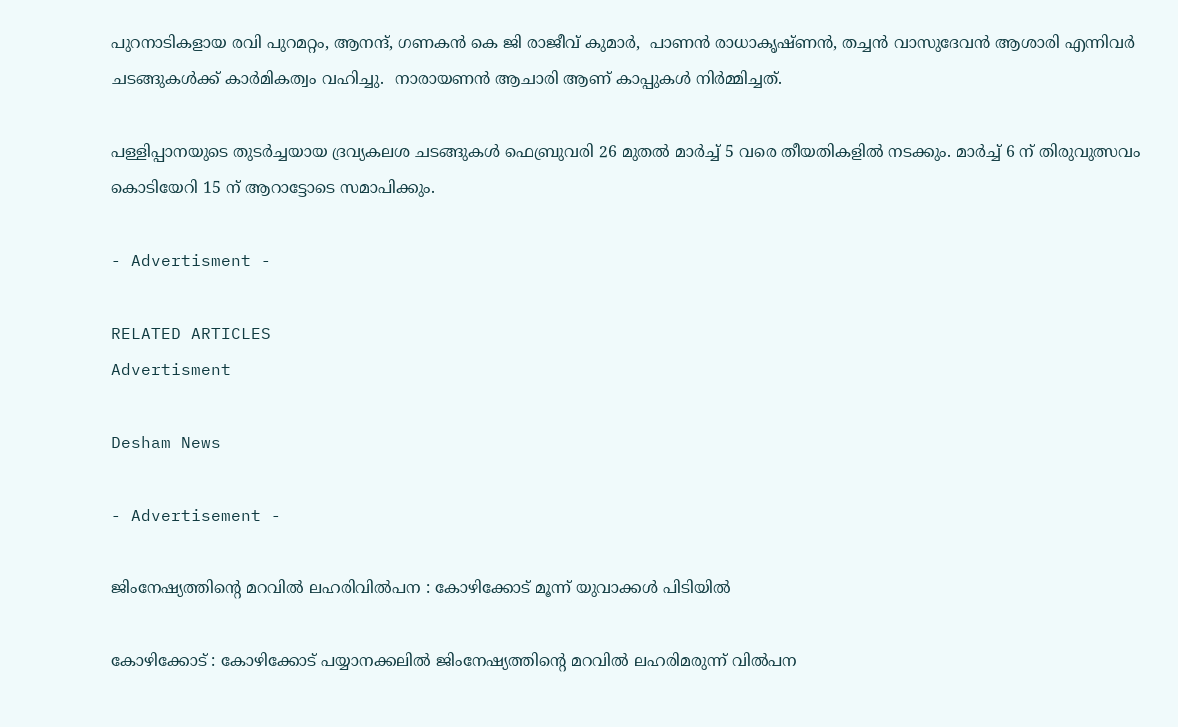പുറനാടികളായ രവി പുറമറ്റം, ആനന്ദ്, ഗണകൻ കെ ജി രാജീവ് കുമാർ,  പാണൻ രാധാകൃഷ്ണൻ, തച്ചൻ വാസുദേവൻ ആശാരി എന്നിവർ ചടങ്ങുകൾക്ക് കാർമികത്വം വഹിച്ചു.  നാരായണൻ ആചാരി ആണ് കാപ്പുകൾ നിർമ്മിച്ചത്.

പള്ളിപ്പാനയുടെ തുടർച്ചയായ ദ്രവ്യകലശ ചടങ്ങുകൾ ഫെബ്രുവരി 26 മുതൽ മാർച്ച് 5 വരെ തീയതികളിൽ നടക്കും. മാർച്ച് 6 ന് തിരുവുത്സവം കൊടിയേറി 15 ന് ആറാട്ടോടെ സമാപിക്കും.

- Advertisment -

RELATED ARTICLES
Advertisment

Desham News

- Advertisement -

ജിംനേഷ്യത്തിന്റെ മറവിൽ ലഹരിവിൽപന : കോഴിക്കോട് മൂന്ന് യുവാക്കൾ പിടിയിൽ

കോഴിക്കോട് : കോഴിക്കോട് പയ്യാനക്കലിൽ ജിംനേഷ്യത്തിന്റെ മറവിൽ ലഹരിമരുന്ന് വിൽപന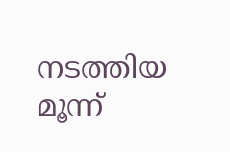നടത്തിയ മൂന്ന്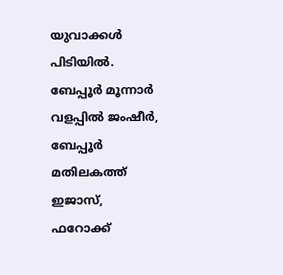യുവാക്കൾ പിടിയിൽ. ബേപ്പൂർ മൂന്നാർ വളപ്പിൽ ജംഷീർ, ബേപ്പൂർ മതിലകത്ത് ഇജാസ്, ഫറോക്ക്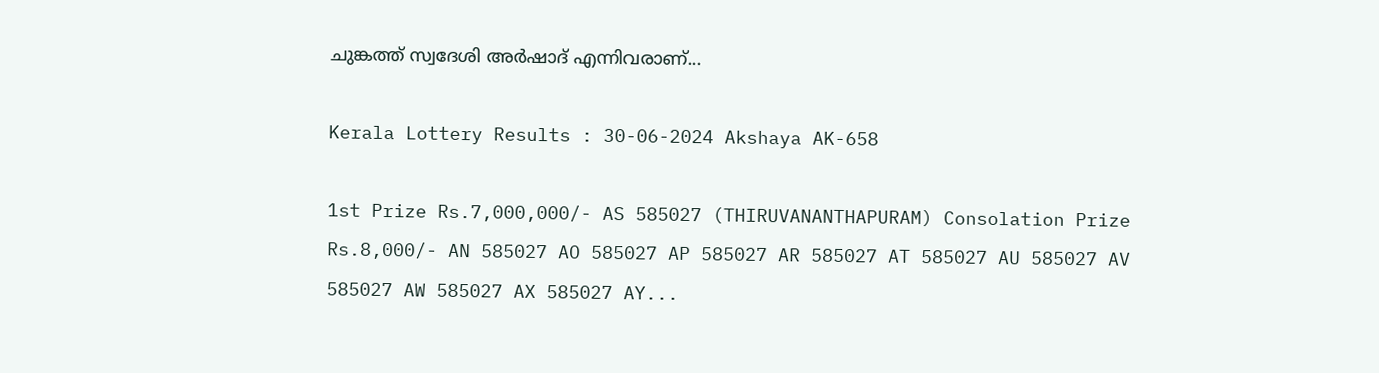ചുങ്കത്ത് സ്വദേശി അർഷാദ് എന്നിവരാണ്...

Kerala Lottery Results : 30-06-2024 Akshaya AK-658

1st Prize Rs.7,000,000/- AS 585027 (THIRUVANANTHAPURAM) Consolation Prize Rs.8,000/- AN 585027 AO 585027 AP 585027 AR 585027 AT 585027 AU 585027 AV 585027 AW 585027 AX 585027 AY...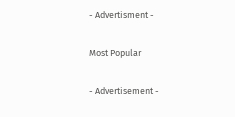- Advertisment -

Most Popular

- Advertisement -